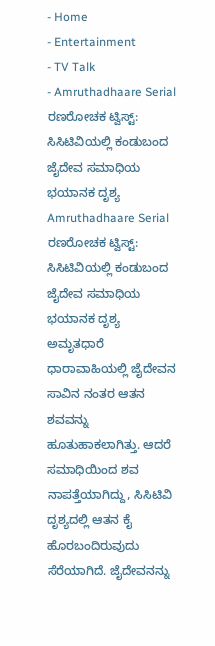- Home
- Entertainment
- TV Talk
- Amruthadhaare Serial ರಣರೋಚಕ ಟ್ವಿಸ್ಟ್: ಸಿಸಿಟಿವಿಯಲ್ಲಿ ಕಂಡುಬಂದ ಜೈದೇವ ಸಮಾಧಿಯ ಭಯಾನಕ ದೃಶ್ಯ
Amruthadhaare Serial ರಣರೋಚಕ ಟ್ವಿಸ್ಟ್: ಸಿಸಿಟಿವಿಯಲ್ಲಿ ಕಂಡುಬಂದ ಜೈದೇವ ಸಮಾಧಿಯ ಭಯಾನಕ ದೃಶ್ಯ
ಅಮೃತಧಾರೆ ಧಾರಾವಾಹಿಯಲ್ಲಿ ಜೈದೇವನ ಸಾವಿನ ನಂತರ ಆತನ ಶವವನ್ನು ಹೂತುಹಾಕಲಾಗಿತ್ತು. ಆದರೆ ಸಮಾಧಿಯಿಂದ ಶವ ನಾಪತ್ತೆಯಾಗಿದ್ದು, ಸಿಸಿಟಿವಿ ದೃಶ್ಯದಲ್ಲಿ ಆತನ ಕೈ ಹೊರಬಂದಿರುವುದು ಸೆರೆಯಾಗಿದೆ. ಜೈದೇವನನ್ನು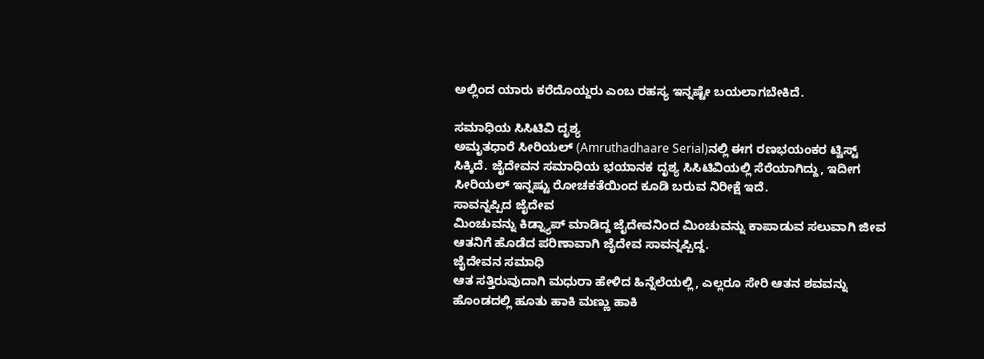ಅಲ್ಲಿಂದ ಯಾರು ಕರೆದೊಯ್ದರು ಎಂಬ ರಹಸ್ಯ ಇನ್ನಷ್ಟೇ ಬಯಲಾಗಬೇಕಿದೆ.

ಸಮಾಧಿಯ ಸಿಸಿಟಿವಿ ದೃಶ್ಯ
ಅಮೃತಧಾರೆ ಸೀರಿಯಲ್ (Amruthadhaare Serial)ನಲ್ಲಿ ಈಗ ರಣಭಯಂಕರ ಟ್ವಿಸ್ಟ್ ಸಿಕ್ಕಿದೆ. ಜೈದೇವನ ಸಮಾಧಿಯ ಭಯಾನಕ ದೃಶ್ಯ ಸಿಸಿಟಿವಿಯಲ್ಲಿ ಸೆರೆಯಾಗಿದ್ದು, ಇದೀಗ ಸೀರಿಯಲ್ ಇನ್ನಷ್ಟು ರೋಚಕತೆಯಿಂದ ಕೂಡಿ ಬರುವ ನಿರೀಕ್ಷೆ ಇದೆ.
ಸಾವನ್ನಪ್ಪಿದ ಜೈದೇವ
ಮಿಂಚುವನ್ನು ಕಿಡ್ನ್ಯಾಪ್ ಮಾಡಿದ್ದ ಜೈದೇವನಿಂದ ಮಿಂಚುವನ್ನು ಕಾಪಾಡುವ ಸಲುವಾಗಿ ಜೀವ ಆತನಿಗೆ ಹೊಡೆದ ಪರಿಣಾವಾಗಿ ಜೈದೇವ ಸಾವನ್ನಪ್ಪಿದ್ದ.
ಜೈದೇವನ ಸಮಾಧಿ
ಆತ ಸತ್ತಿರುವುದಾಗಿ ಮಧುರಾ ಹೇಳಿದ ಹಿನ್ನೆಲೆಯಲ್ಲಿ, ಎಲ್ಲರೂ ಸೇರಿ ಆತನ ಶವವನ್ನು ಹೊಂಡದಲ್ಲಿ ಹೂತು ಹಾಕಿ ಮಣ್ಣು ಹಾಕಿ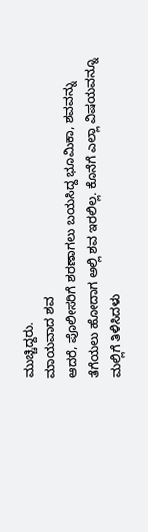ಮುಚ್ಚಿದ್ದರು.
ಮಾಯವಾದ ಶವ
ಆದರೆ, ಪೊಲೀಸರಿಗೆ ಶರಣಾಗಲು ಬಯಸಿದ್ದ ಭೂಮಿಕಾ, ಶವವನ್ನು ತೆಗೆಯಲು ಹೋದಾಗ ಅಲ್ಲಿ ಶವ ಇರಲಿಲ್ಲ. ಕೊನೆಗೆ ಎಲ್ಲಾ ವಿಷಯವನ್ನೂ ಮಲ್ಲಿಗೆ ತಿಳಿಸಿದಳು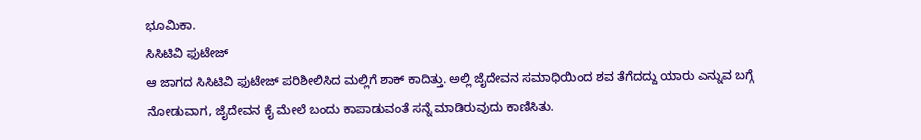ಭೂಮಿಕಾ.
ಸಿಸಿಟಿವಿ ಫುಟೇಜ್
ಆ ಜಾಗದ ಸಿಸಿಟಿವಿ ಫುಟೇಜ್ ಪರಿಶೀಲಿಸಿದ ಮಲ್ಲಿಗೆ ಶಾಕ್ ಕಾದಿತ್ತು. ಅಲ್ಲಿ ಜೈದೇವನ ಸಮಾಧಿಯಿಂದ ಶವ ತೆಗೆದದ್ದು ಯಾರು ಎನ್ನುವ ಬಗ್ಗೆ ನೋಡುವಾಗ, ಜೈದೇವನ ಕೈ ಮೇಲೆ ಬಂದು ಕಾಪಾಡುವಂತೆ ಸನ್ನೆ ಮಾಡಿರುವುದು ಕಾಣಿಸಿತು.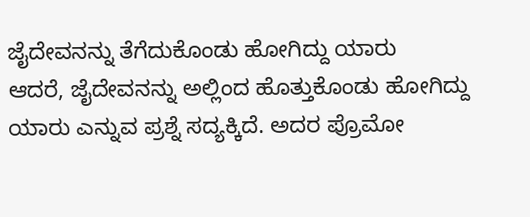ಜೈದೇವನನ್ನು ತೆಗೆದುಕೊಂಡು ಹೋಗಿದ್ದು ಯಾರು
ಆದರೆ, ಜೈದೇವನನ್ನು ಅಲ್ಲಿಂದ ಹೊತ್ತುಕೊಂಡು ಹೋಗಿದ್ದು ಯಾರು ಎನ್ನುವ ಪ್ರಶ್ನೆ ಸದ್ಯಕ್ಕಿದೆ. ಅದರ ಪ್ರೊಮೋ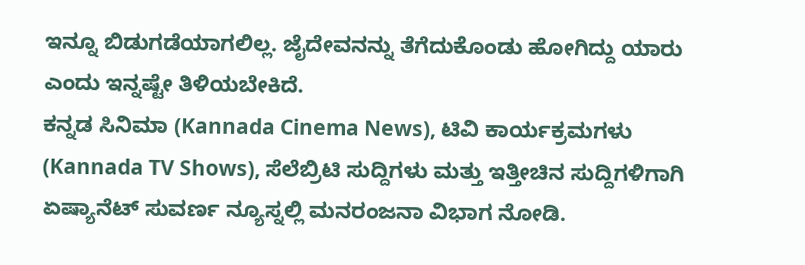ಇನ್ನೂ ಬಿಡುಗಡೆಯಾಗಲಿಲ್ಲ. ಜೈದೇವನನ್ನು ತೆಗೆದುಕೊಂಡು ಹೋಗಿದ್ದು ಯಾರು ಎಂದು ಇನ್ನಷ್ಟೇ ತಿಳಿಯಬೇಕಿದೆ.
ಕನ್ನಡ ಸಿನಿಮಾ (Kannada Cinema News), ಟಿವಿ ಕಾರ್ಯಕ್ರಮಗಳು (Kannada TV Shows), ಸೆಲೆಬ್ರಿಟಿ ಸುದ್ದಿಗಳು ಮತ್ತು ಇತ್ತೀಚಿನ ಸುದ್ದಿಗಳಿಗಾಗಿ ಏಷ್ಯಾನೆಟ್ ಸುವರ್ಣ ನ್ಯೂಸ್ನಲ್ಲಿ ಮನರಂಜನಾ ವಿಭಾಗ ನೋಡಿ.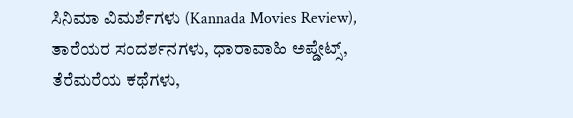ಸಿನಿಮಾ ವಿಮರ್ಶೆಗಳು (Kannada Movies Review), ತಾರೆಯರ ಸಂದರ್ಶನಗಳು, ಧಾರಾವಾಹಿ ಅಪ್ಡೇಟ್ಸ್, ತೆರೆಮರೆಯ ಕಥೆಗಳು,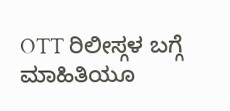OTT ರಿಲೀಸ್ಗಳ ಬಗ್ಗೆ ಮಾಹಿತಿಯೂ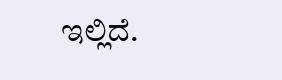ಇಲ್ಲಿದೆ.